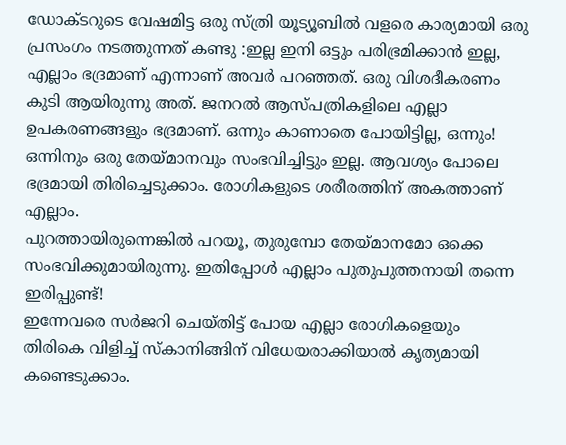ഡോക്ടറുടെ വേഷമിട്ട ഒരു സ്ത്രി യൂട്യൂബിൽ വളരെ കാര്യമായി ഒരു പ്രസംഗം നടത്തുന്നത് കണ്ടു :ഇല്ല ഇനി ഒട്ടും പരിഭ്രമിക്കാൻ ഇല്ല, എല്ലാം ഭദ്രമാണ് എന്നാണ് അവർ പറഞ്ഞത്. ഒരു വിശദീകരണം കുടി ആയിരുന്നു അത്. ജനറൽ ആസ്പത്രികളിലെ എല്ലാ ഉപകരണങ്ങളും ഭദ്രമാണ്. ഒന്നും കാണാതെ പോയിട്ടില്ല, ഒന്നും! ഒന്നിനും ഒരു തേയ്മാനവും സംഭവിച്ചിട്ടും ഇല്ല. ആവശ്യം പോലെ ഭദ്രമായി തിരിച്ചെടുക്കാം. രോഗികളുടെ ശരീരത്തിന് അകത്താണ് എല്ലാം.
പുറത്തായിരുന്നെങ്കിൽ പറയൂ, തുരുമ്പോ തേയ്മാനമോ ഒക്കെ സംഭവിക്കുമായിരുന്നു. ഇതിപ്പോൾ എല്ലാം പുതുപുത്തനായി തന്നെ ഇരിപ്പുണ്ട്!
ഇന്നേവരെ സർജറി ചെയ്തിട്ട് പോയ എല്ലാ രോഗികളെയും തിരികെ വിളിച്ച് സ്കാനിങ്ങിന് വിധേയരാക്കിയാൽ കൃത്യമായി കണ്ടെടുക്കാം.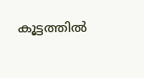കൂട്ടത്തിൽ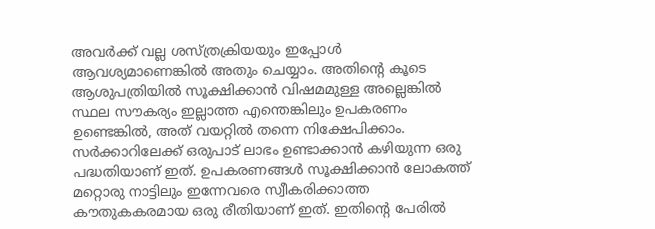അവർക്ക് വല്ല ശസ്ത്രക്രിയയും ഇപ്പോൾ ആവശ്യമാണെങ്കിൽ അതും ചെയ്യാം. അതിന്റെ കൂടെ ആശുപത്രിയിൽ സൂക്ഷിക്കാൻ വിഷമമുള്ള അല്ലെങ്കിൽ സ്ഥല സൗകര്യം ഇല്ലാത്ത എന്തെങ്കിലും ഉപകരണം ഉണ്ടെങ്കിൽ, അത് വയറ്റിൽ തന്നെ നിക്ഷേപിക്കാം.
സർക്കാറിലേക്ക് ഒരുപാട് ലാഭം ഉണ്ടാക്കാൻ കഴിയുന്ന ഒരു പദ്ധതിയാണ് ഇത്. ഉപകരണങ്ങൾ സൂക്ഷിക്കാൻ ലോകത്ത് മറ്റൊരു നാട്ടിലും ഇന്നേവരെ സ്വീകരിക്കാത്ത കൗതുകകരമായ ഒരു രീതിയാണ് ഇത്. ഇതിന്റെ പേരിൽ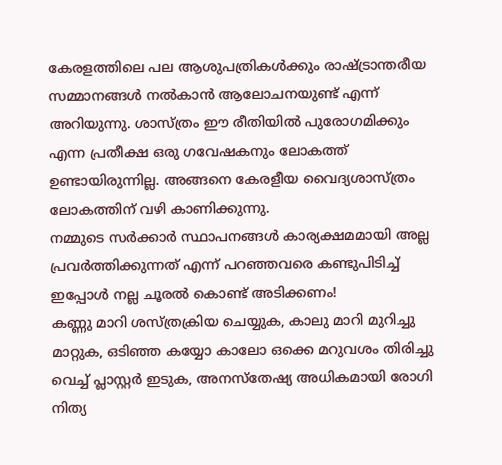കേരളത്തിലെ പല ആശുപത്രികൾക്കും രാഷ്ട്രാന്തരീയ സമ്മാനങ്ങൾ നൽകാൻ ആലോചനയുണ്ട് എന്ന് അറിയുന്നു. ശാസ്ത്രം ഈ രീതിയിൽ പുരോഗമിക്കും എന്ന പ്രതീക്ഷ ഒരു ഗവേഷകനും ലോകത്ത് ഉണ്ടായിരുന്നില്ല. അങ്ങനെ കേരളീയ വൈദ്യശാസ്ത്രം ലോകത്തിന് വഴി കാണിക്കുന്നു.
നമ്മുടെ സർക്കാർ സ്ഥാപനങ്ങൾ കാര്യക്ഷമമായി അല്ല പ്രവർത്തിക്കുന്നത് എന്ന് പറഞ്ഞവരെ കണ്ടുപിടിച്ച് ഇപ്പോൾ നല്ല ചൂരൽ കൊണ്ട് അടിക്കണം!
കണ്ണു മാറി ശസ്ത്രക്രിയ ചെയ്യുക, കാലു മാറി മുറിച്ചു മാറ്റുക, ഒടിഞ്ഞ കയ്യോ കാലോ ഒക്കെ മറുവശം തിരിച്ചു വെച്ച് പ്ലാസ്റ്റർ ഇടുക, അനസ്തേഷ്യ അധികമായി രോഗി നിത്യ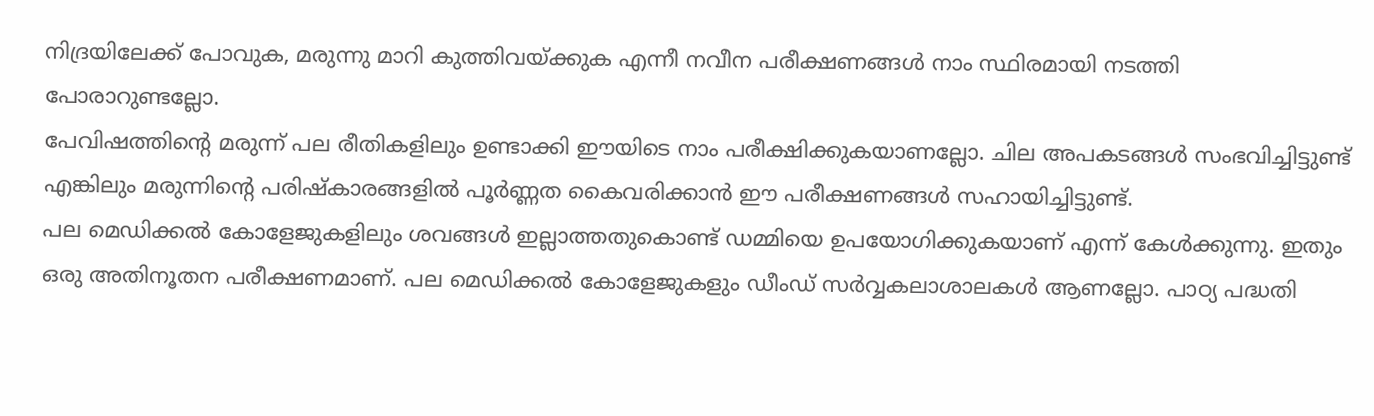നിദ്രയിലേക്ക് പോവുക, മരുന്നു മാറി കുത്തിവയ്ക്കുക എന്നീ നവീന പരീക്ഷണങ്ങൾ നാം സ്ഥിരമായി നടത്തി പോരാറുണ്ടല്ലോ.
പേവിഷത്തിന്റെ മരുന്ന് പല രീതികളിലും ഉണ്ടാക്കി ഈയിടെ നാം പരീക്ഷിക്കുകയാണല്ലോ. ചില അപകടങ്ങൾ സംഭവിച്ചിട്ടുണ്ട് എങ്കിലും മരുന്നിന്റെ പരിഷ്കാരങ്ങളിൽ പൂർണ്ണത കൈവരിക്കാൻ ഈ പരീക്ഷണങ്ങൾ സഹായിച്ചിട്ടുണ്ട്.
പല മെഡിക്കൽ കോളേജുകളിലും ശവങ്ങൾ ഇല്ലാത്തതുകൊണ്ട് ഡമ്മിയെ ഉപയോഗിക്കുകയാണ് എന്ന് കേൾക്കുന്നു. ഇതും ഒരു അതിനൂതന പരീക്ഷണമാണ്. പല മെഡിക്കൽ കോളേജുകളും ഡീംഡ് സർവ്വകലാശാലകൾ ആണല്ലോ. പാഠ്യ പദ്ധതി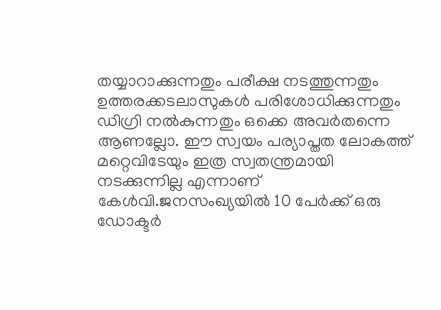തയ്യാറാക്കുന്നതും പരീക്ഷ നടത്തുന്നതും ഉത്തരക്കടലാസുകൾ പരിശോധിക്കുന്നതും ഡിഗ്രി നൽകുന്നതും ഒക്കെ അവർതന്നെ ആണല്ലോ. ഈ സ്വയം പര്യാപ്തത ലോകത്ത് മറ്റെവിടേയും ഇത്ര സ്വതന്ത്രമായി നടക്കുന്നില്ല എന്നാണ് കേൾവി.ജനസംഖ്യയിൽ 10 പേർക്ക് ഒരു ഡോക്ടർ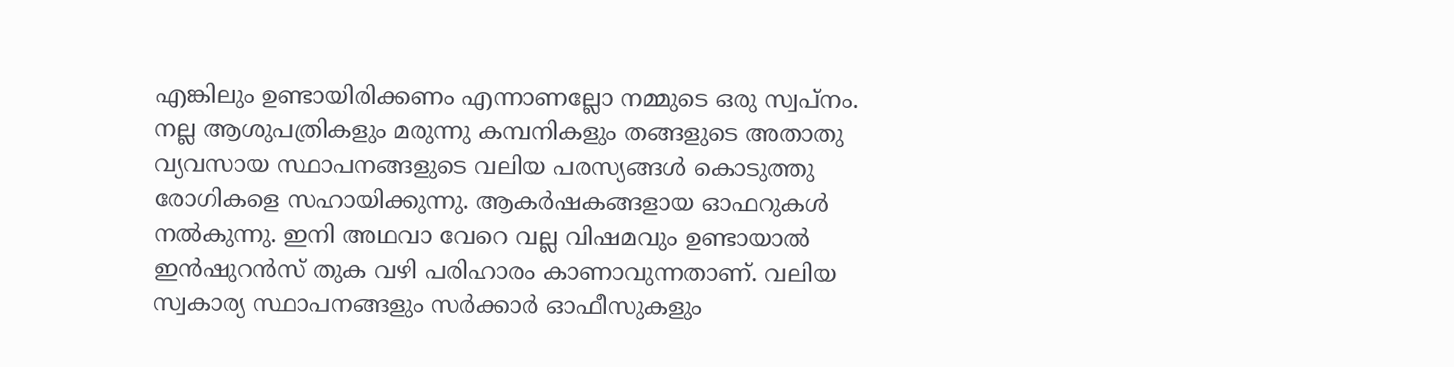എങ്കിലും ഉണ്ടായിരിക്കണം എന്നാണല്ലോ നമ്മുടെ ഒരു സ്വപ്നം.
നല്ല ആശുപത്രികളും മരുന്നു കമ്പനികളും തങ്ങളുടെ അതാതു വ്യവസായ സ്ഥാപനങ്ങളുടെ വലിയ പരസ്യങ്ങൾ കൊടുത്തു രോഗികളെ സഹായിക്കുന്നു. ആകർഷകങ്ങളായ ഓഫറുകൾ നൽകുന്നു. ഇനി അഥവാ വേറെ വല്ല വിഷമവും ഉണ്ടായാൽ ഇൻഷുറൻസ് തുക വഴി പരിഹാരം കാണാവുന്നതാണ്. വലിയ സ്വകാര്യ സ്ഥാപനങ്ങളും സർക്കാർ ഓഫീസുകളും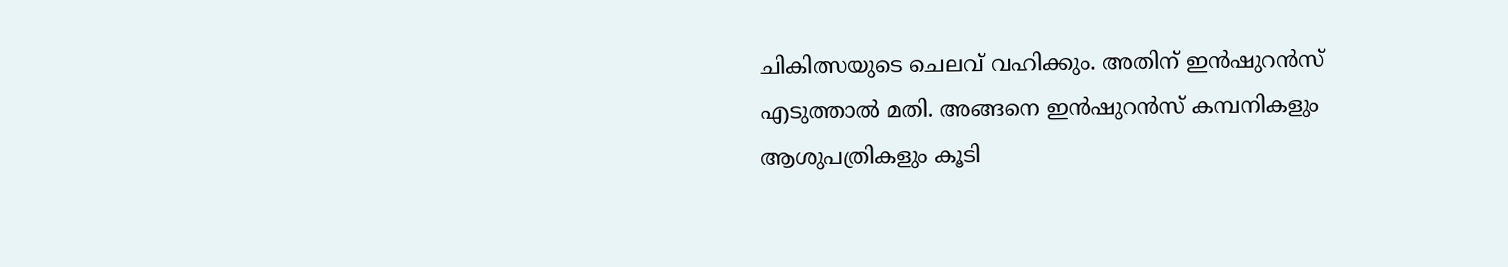ചികിത്സയുടെ ചെലവ് വഹിക്കും. അതിന് ഇൻഷുറൻസ് എടുത്താൽ മതി. അങ്ങനെ ഇൻഷുറൻസ് കമ്പനികളും ആശുപത്രികളും കൂടി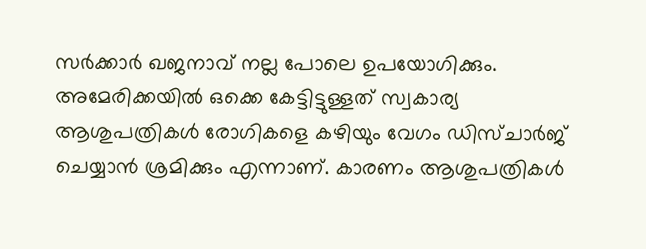സർക്കാർ ഖജനാവ് നല്ല പോലെ ഉപയോഗിക്കും.
അമേരിക്കയിൽ ഒക്കെ കേട്ടിട്ടുള്ളത് സ്വകാര്യ ആശുപത്രികൾ രോഗികളെ കഴിയും വേഗം ഡിസ്ചാർജ് ചെയ്യാൻ ശ്രമിക്കും എന്നാണ്. കാരണം ആശുപത്രികൾ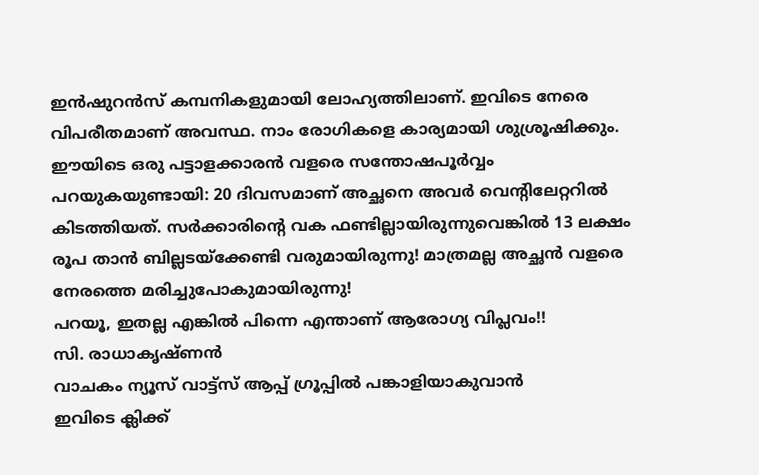ഇൻഷുറൻസ് കമ്പനികളുമായി ലോഹ്യത്തിലാണ്. ഇവിടെ നേരെ വിപരീതമാണ് അവസ്ഥ. നാം രോഗികളെ കാര്യമായി ശുശ്രൂഷിക്കും. ഈയിടെ ഒരു പട്ടാളക്കാരൻ വളരെ സന്തോഷപൂർവ്വം പറയുകയുണ്ടായി: 20 ദിവസമാണ് അച്ഛനെ അവർ വെന്റിലേറ്ററിൽ കിടത്തിയത്. സർക്കാരിന്റെ വക ഫണ്ടില്ലായിരുന്നുവെങ്കിൽ 13 ലക്ഷം രൂപ താൻ ബില്ലടയ്ക്കേണ്ടി വരുമായിരുന്നു! മാത്രമല്ല അച്ഛൻ വളരെ നേരത്തെ മരിച്ചുപോകുമായിരുന്നു!
പറയൂ, ഇതല്ല എങ്കിൽ പിന്നെ എന്താണ് ആരോഗ്യ വിപ്ലവം!!
സി. രാധാകൃഷ്ണൻ
വാചകം ന്യൂസ് വാട്ട്സ് ആപ്പ് ഗ്രൂപ്പിൽ പങ്കാളിയാകുവാൻ
ഇവിടെ ക്ലിക്ക്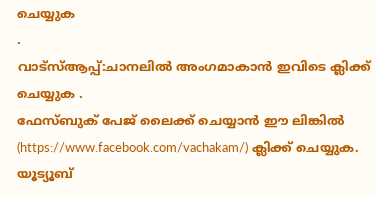ചെയ്യുക
.
വാട്സ്ആപ്പ്:ചാനലിൽ അംഗമാകാൻ ഇവിടെ ക്ലിക്ക് ചെയ്യുക .
ഫേസ്ബുക് പേജ് ലൈക്ക് ചെയ്യാൻ ഈ ലിങ്കിൽ (https://www.facebook.com/vachakam/) ക്ലിക്ക് ചെയ്യുക.
യൂട്യൂബ്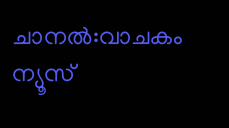ചാനൽ:വാചകം ന്യൂസ്